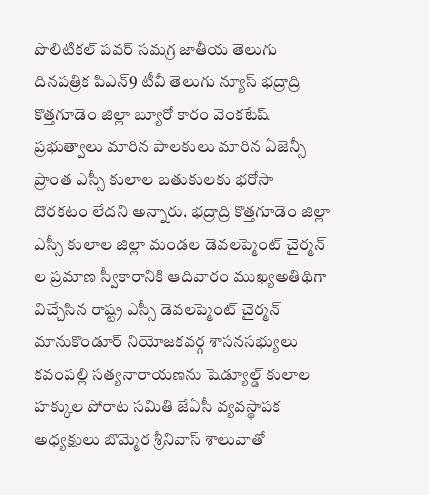పొలిటికల్ పవర్ సమగ్ర జాతీయ తెలుగు దినపత్రిక పిఎన్9 టీవీ తెలుగు న్యూస్ భద్రాద్రి కొత్తగూడెం జిల్లా బ్యూరో కారం వెంకటేష్ ప్రభుత్వాలు మారిన పాలకులు మారిన ఏజెన్సీ ప్రాంత ఎస్సీ కులాల బతుకులకు భరోసా దొరకటం లేదని అన్నారు. భద్రాద్రి కొత్తగూడెం జిల్లా ఎస్సీ కులాల జిల్లా మండల డెవలప్మెంట్ చైర్మన్ ల ప్రమాణ స్వీకారానికి ఆదివారం ముఖ్యఅతిథిగా విచ్చేసిన రాష్ట్ర ఎస్సీ డెవలప్మెంట్ చైర్మన్ మానుకొండూర్ నియోజకవర్గ శాసనసభ్యులు కవంపల్లి సత్యనారాయణను షెడ్యూల్డ్ కులాల హక్కుల పోరాట సమితి జేఏసీ వ్యవస్థాపక అధ్యక్షులు బొమ్మెర శ్రీనివాస్ శాలువాతో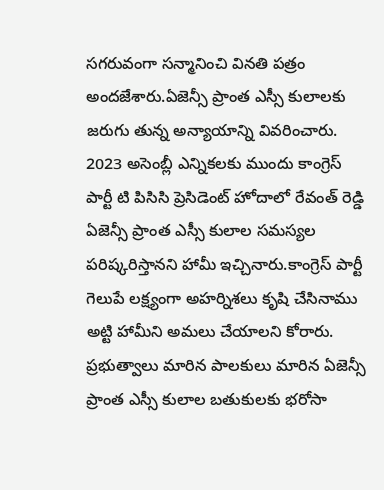సగరువంగా సన్మానించి వినతి పత్రం అందజేశారు.ఏజెన్సీ ప్రాంత ఎస్సీ కులాలకు జరుగు తున్న అన్యాయాన్ని వివరించారు. 2023 అసెంబ్లీ ఎన్నికలకు ముందు కాంగ్రెస్ పార్టీ టి పిసిసి ప్రెసిడెంట్ హోదాలో రేవంత్ రెడ్డి ఏజెన్సీ ప్రాంత ఎస్సీ కులాల సమస్యల పరిష్కరిస్తానని హామీ ఇచ్చినారు.కాంగ్రెస్ పార్టీ గెలుపే లక్ష్యంగా అహర్నిశలు కృషి చేసినాము అట్టి హామీని అమలు చేయాలని కోరారు. ప్రభుత్వాలు మారిన పాలకులు మారిన ఏజెన్సీ ప్రాంత ఎస్సీ కులాల బతుకులకు భరోసా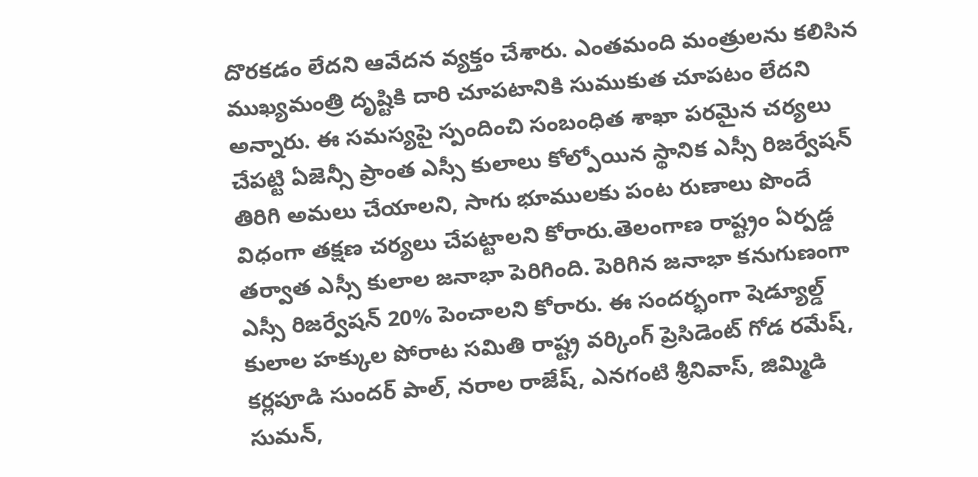దొరకడం లేదని ఆవేదన వ్యక్తం చేశారు. ఎంతమంది మంత్రులను కలిసిన ముఖ్యమంత్రి దృష్టికి దారి చూపటానికి సుముకుత చూపటం లేదని అన్నారు. ఈ సమస్యపై స్పందించి సంబంధిత శాఖా పరమైన చర్యలు చేపట్టి ఏజెన్సీ ప్రాంత ఎస్సీ కులాలు కోల్పోయిన స్థానిక ఎస్సీ రిజర్వేషన్ తిరిగి అమలు చేయాలని, సాగు భూములకు పంట రుణాలు పొందే విధంగా తక్షణ చర్యలు చేపట్టాలని కోరారు.తెలంగాణ రాష్ట్రం ఏర్పడ్డ తర్వాత ఎస్సీ కులాల జనాభా పెరిగింది. పెరిగిన జనాభా కనుగుణంగా ఎస్సీ రిజర్వేషన్ 20% పెంచాలని కోరారు. ఈ సందర్భంగా షెడ్యూల్డ్ కులాల హక్కుల పోరాట సమితి రాష్ట్ర వర్కింగ్ ప్రెసిడెంట్ గోడ రమేష్, కర్లపూడి సుందర్ పాల్, నరాల రాజేష్, ఎనగంటి శ్రీనివాస్, జిమ్మిడి సుమన్,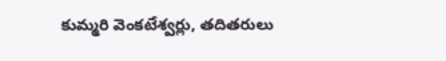కుమ్మరి వెంకటేశ్వర్లు, తదితరులు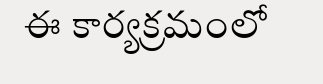ఈ కార్యక్రమంలో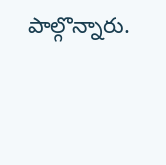పాల్గొన్నారు.